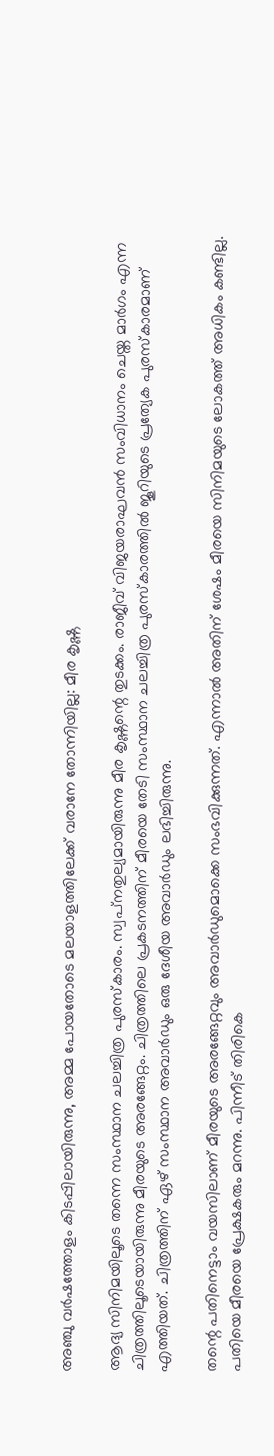അഞ്ചു വര്‍ഷത്തോളം കിടപ്പിലായിരുന്നു, അമ്മ പോയതോടെ മലയാളത്തിലേക്ക് വരാനേ തോന്നിയില്ല: മീര കൃഷ്ണ

ആദ്യ സിനിമയിലൂടെ തന്നെ സംസ്ഥാന ചലച്ചിത്ര പുരസ്‌കാരം. സ്വപ്‌നതുല്യമായിരുന്നു മീര കൃഷ്ണന്റെ തുടക്കം. രാജീവ് വിജയരാഘവന്‍ സംവിധാനം ചെയ്ത മാര്‍ഗം എന്ന ചിത്രത്തിലൂടെയായിരുന്നു മീരയുടെ അരങ്ങേറ്റം. ചിത്രത്തിലെ പ്രകടനത്തിന് മീരയെ തേടി സംസ്ഥാന ചലച്ചിത്ര പുരസ്‌കാരത്തില്‍ ജൂറിയുടെ പ്രത്യേക പുരസ്‌കാരമാണ് എത്തിയത്. ചിത്രത്തിന് ഏഴ് സംസ്ഥാന അവാര്‍ഡും ഒരു ദേശീയ അവാര്‍ഡും ലഭിച്ചിരുന്നു.

തന്റെ പതിനെട്ടാം വയസിലാണ് മീരയുടെ അരങ്ങേറ്റവും അവാര്‍ഡുമൊക്കെ സംഭവിക്കുന്നത്. എന്നാല്‍ അതിന് ശേഷം മീരയെ സിനിമയുടെ ലോകത്ത് അധികം കണ്ടില്ല. പതിയെ മീരയെ പ്രേക്ഷകരും മറന്നു. പിന്നീട് തിരികെ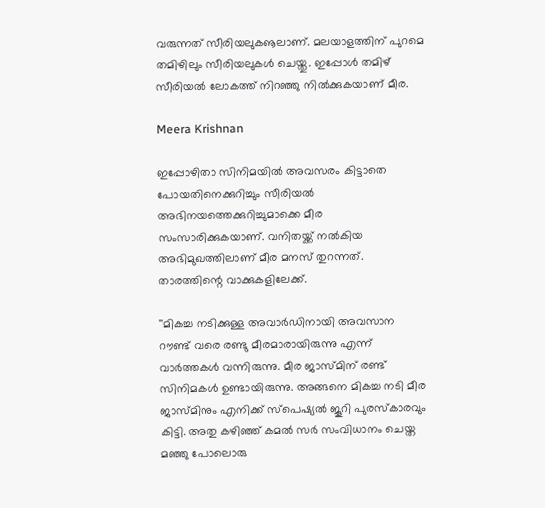വരുന്നത് സീരിയലുകൡലാണ്. മലയാളത്തിന് പുറമെ തമിഴിലും സീരിയലുകള്‍ ചെയ്തു. ഇപ്പോള്‍ തമിഴ് സീരിയല്‍ ലോകത്ത് നിറഞ്ഞു നില്‍ക്കുകയാണ് മീര.

Meera Krishnan

ഇപ്പോഴിതാ സിനിമയില്‍ അവസരം കിട്ടാതെ പോയതിനെക്കുറിച്ചും സീരിയല്‍ അഭിനയത്തെക്കുറിച്ചുമാക്കെ മീര സംസാരിക്കുകയാണ്. വനിതയ്ക്ക് നല്‍കിയ അഭിമുഖത്തിലാണ് മീര മനസ് തുറന്നത്. താരത്തിന്റെ വാക്കുകളിലേക്ക്.

''മികച്ച നടിക്കുള്ള അവാര്‍ഡിനായി അവസാന റൗണ്ട് വരെ രണ്ടു മീരമാരായിരുന്നു എന്ന് വാര്‍ത്തകള്‍ വന്നിരുന്നു. മീര ജാസ്മിന് രണ്ട് സിനിമകള്‍ ഉണ്ടായിരുന്നു. അങ്ങനെ മികച്ച നടി മീര ജാസ്മിനും എനിക്ക് സ്‌പെഷ്യല്‍ ജൂറി പുരസ്‌കാരവും കിട്ടി. അതു കഴിഞ്ഞ് കമല്‍ സര്‍ സംവിധാനം ചെയ്ത മഞ്ഞു പോലൊരു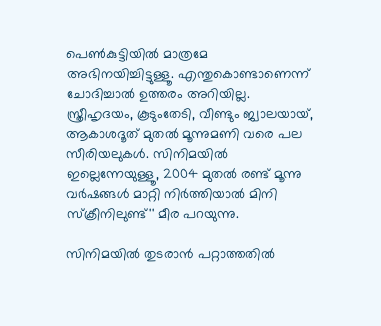പെണ്‍കുട്ടിയില്‍ മാത്രമേ അഭിനയിച്ചിട്ടുള്ളൂ. എന്തുകൊണ്ടാണെന്ന് ചോദിച്ചാല്‍ ഉത്തരം അറിയില്ല. സ്ത്രീഹൃദയം, കൂടുംതേടി, വീണ്ടും ജ്വാലയായ്, ആകാശദൂത് മുതല്‍ മൂന്നുമണി വരെ പല സീരിയലുകള്‍. സിനിമയില്‍ ഇല്ലെന്നേയുള്ളൂ, 2004 മുതല്‍ രണ്ട് മൂന്നു വര്‍ഷങ്ങള്‍ മാറ്റി നിര്‍ത്തിയാല്‍ മിനി സ്‌ക്രീനിലുണ്ട്'' മീര പറയുന്നു.

സിനിമയില്‍ തുടരാന്‍ പറ്റാത്തതില്‍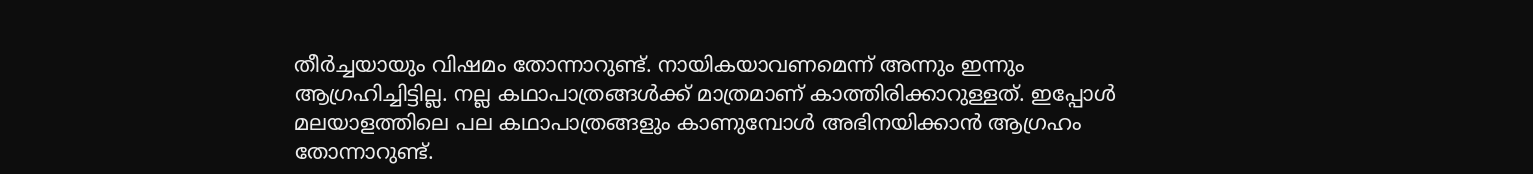തീര്‍ച്ചയായും വിഷമം തോന്നാറുണ്ട്. നായികയാവണമെന്ന് അന്നും ഇന്നും ആഗ്രഹിച്ചിട്ടില്ല. നല്ല കഥാപാത്രങ്ങള്‍ക്ക് മാത്രമാണ് കാത്തിരിക്കാറുള്ളത്. ഇപ്പോള്‍ മലയാളത്തിലെ പല കഥാപാത്രങ്ങളും കാണുമ്പോള്‍ അഭിനയിക്കാന്‍ ആഗ്രഹം തോന്നാറുണ്ട്.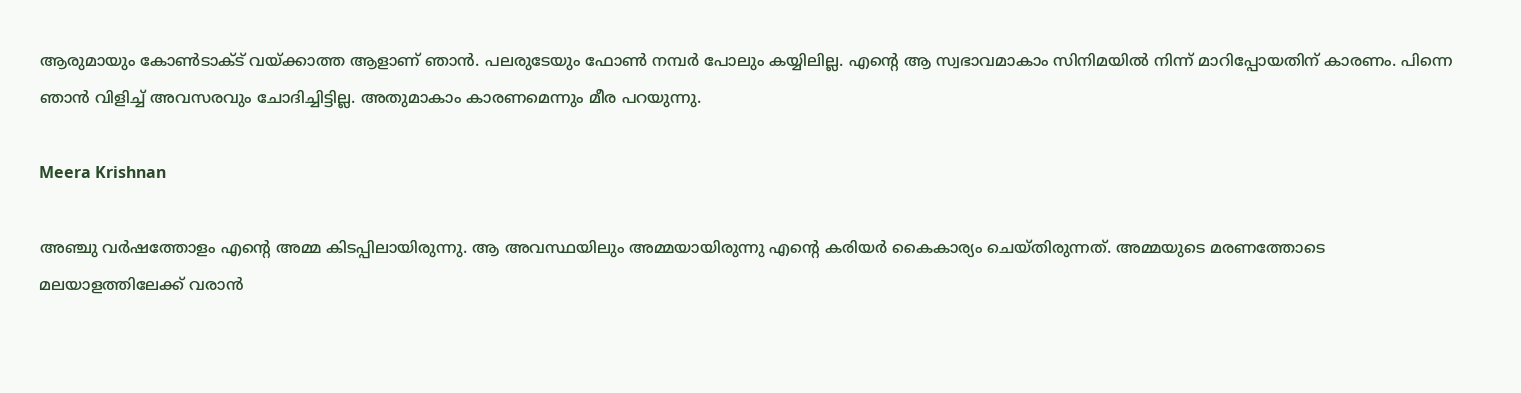ആരുമായും കോണ്‍ടാക്ട് വയ്ക്കാത്ത ആളാണ് ഞാന്‍. പലരുടേയും ഫോണ്‍ നമ്പര്‍ പോലും കയ്യിലില്ല. എന്റെ ആ സ്വഭാവമാകാം സിനിമയില്‍ നിന്ന് മാറിപ്പോയതിന് കാരണം. പിന്നെ ഞാന്‍ വിളിച്ച് അവസരവും ചോദിച്ചിട്ടില്ല. അതുമാകാം കാരണമെന്നും മീര പറയുന്നു.

Meera Krishnan

അഞ്ചു വര്‍ഷത്തോളം എന്റെ അമ്മ കിടപ്പിലായിരുന്നു. ആ അവസ്ഥയിലും അമ്മയായിരുന്നു എന്റെ കരിയര്‍ കൈകാര്യം ചെയ്തിരുന്നത്. അമ്മയുടെ മരണത്തോടെ മലയാളത്തിലേക്ക് വരാന്‍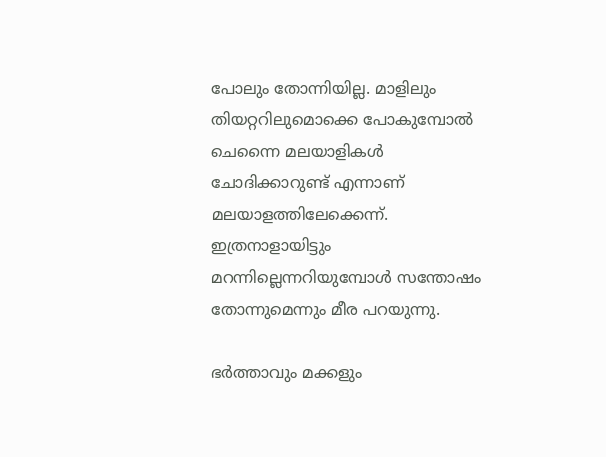പോലും തോന്നിയില്ല. മാളിലും തിയറ്ററിലുമൊക്കെ പോകുമ്പോല്‍ ചെന്നൈ മലയാളികള്‍ ചോദിക്കാറുണ്ട് എന്നാണ് മലയാളത്തിലേക്കെന്ന്. ഇത്രനാളായിട്ടും മറന്നില്ലെന്നറിയുമ്പോള്‍ സന്തോഷം തോന്നുമെന്നും മീര പറയുന്നു.

ഭര്‍ത്താവും മക്കളും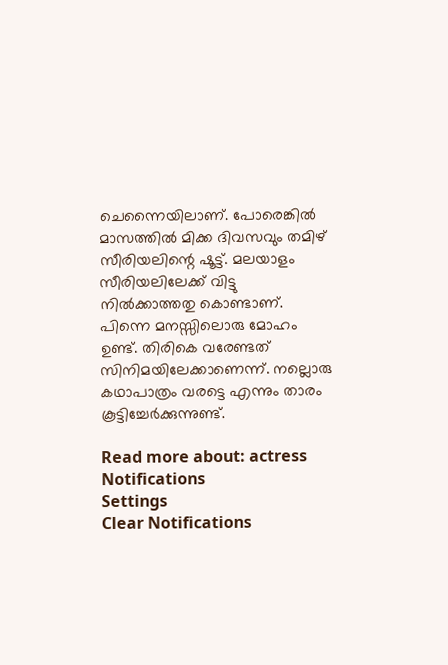ചെന്നൈയിലാണ്. പോരെങ്കില്‍ മാസത്തില്‍ മിക്ക ദിവസവും തമിഴ് സീരിയലിന്റെ ഷൂട്ട്. മലയാളം സീരിയലിലേക്ക് വിട്ടു നില്‍ക്കാത്തതു കൊണ്ടാണ്. പിന്നെ മനസ്സിലൊരു മോഹം ഉണ്ട്. തിരികെ വരേണ്ടത് സിനിമയിലേക്കാണെന്ന്. നല്ലൊരു കഥാപാത്രം വരട്ടെ എന്നും താരം കൂട്ടിച്ചേര്‍ക്കുന്നുണ്ട്.

Read more about: actress
Notifications
Settings
Clear Notifications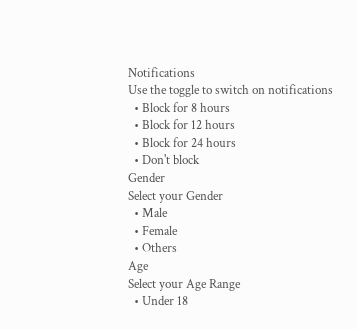Notifications
Use the toggle to switch on notifications
  • Block for 8 hours
  • Block for 12 hours
  • Block for 24 hours
  • Don't block
Gender
Select your Gender
  • Male
  • Female
  • Others
Age
Select your Age Range
  • Under 18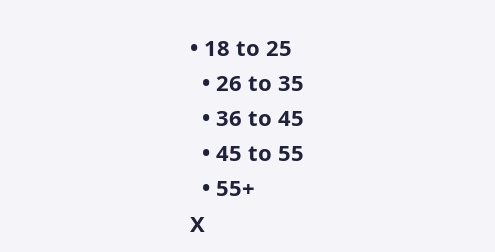• 18 to 25
  • 26 to 35
  • 36 to 45
  • 45 to 55
  • 55+
X